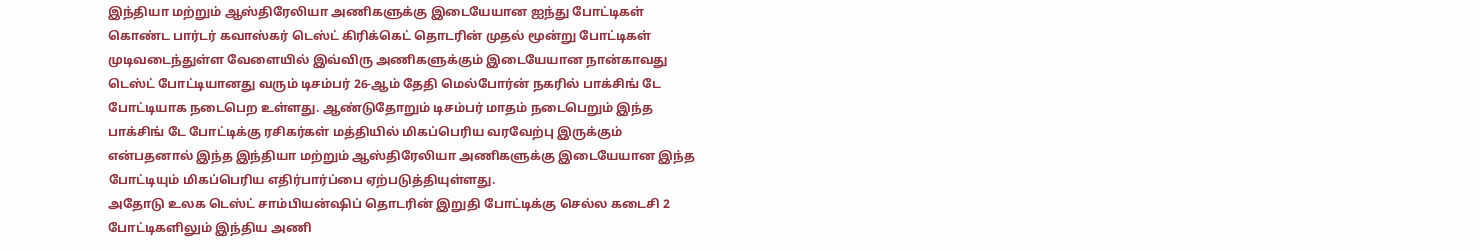இந்தியா மற்றும் ஆஸ்திரேலியா அணிகளுக்கு இடையேயான ஐந்து போட்டிகள் கொண்ட பார்டர் கவாஸ்கர் டெஸ்ட் கிரிக்கெட் தொடரின் முதல் மூன்று போட்டிகள் முடிவடைந்துள்ள வேளையில் இவ்விரு அணிகளுக்கும் இடையேயான நான்காவது டெஸ்ட் போட்டியானது வரும் டிசம்பர் 26-ஆம் தேதி மெல்போர்ன் நகரில் பாக்சிங் டே போட்டியாக நடைபெற உள்ளது. ஆண்டுதோறும் டிசம்பர் மாதம் நடைபெறும் இந்த பாக்சிங் டே போட்டிக்கு ரசிகர்கள் மத்தியில் மிகப்பெரிய வரவேற்பு இருக்கும் என்பதனால் இந்த இந்தியா மற்றும் ஆஸ்திரேலியா அணிகளுக்கு இடையேயான இந்த போட்டியும் மிகப்பெரிய எதிர்பார்ப்பை ஏற்படுத்தியுள்ளது.
அதோடு உலக டெஸ்ட் சாம்பியன்ஷிப் தொடரின் இறுதி போட்டிக்கு செல்ல கடைசி 2 போட்டிகளிலும் இந்திய அணி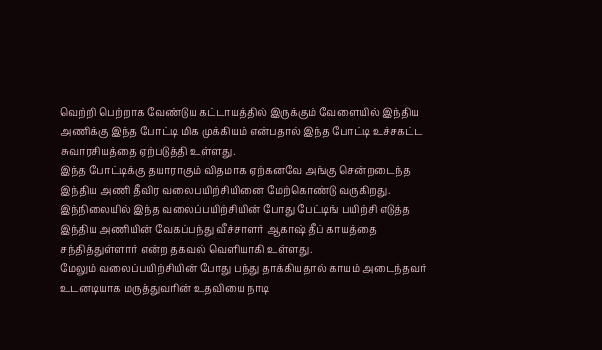வெற்றி பெற்றாக வேண்டுய கட்டாயத்தில் இருக்கும் வேளையில் இந்திய அணிக்கு இந்த போட்டி மிக முக்கியம் என்பதால் இந்த போட்டி உச்சகட்ட சுவாரசியத்தை ஏற்படுத்தி உள்ளது.
இந்த போட்டிக்கு தயாராகும் விதமாக ஏற்கனவே அங்கு சென்றடைந்த இந்திய அணி தீவிர வலைபயிற்சியினை மேற்கொண்டு வருகிறது. இந்நிலையில் இந்த வலைப்பயிற்சியின் போது பேட்டிங் பயிற்சி எடுத்த இந்திய அணியின் வேகப்பந்து வீச்சாளர் ஆகாஷ் தீப் காயத்தை சந்தித்துள்ளார் என்ற தகவல் வெளியாகி உள்ளது.
மேலும் வலைப்பயிற்சியின் போது பந்து தாக்கியதால் காயம் அடைந்தவர் உடனடியாக மருத்துவரின் உதவியை நாடி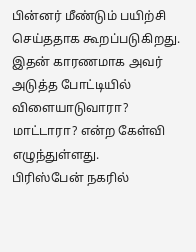பின்னர் மீண்டும் பயிற்சி செய்ததாக கூறப்படுகிறது. இதன் காரணமாக அவர் அடுத்த போட்டியில் விளையாடுவாரா? மாட்டாரா? என்ற கேள்வி எழுந்துள்ளது.
பிரிஸ்பேன் நகரில்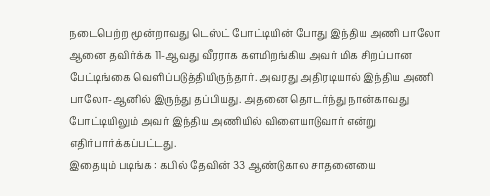நடைபெற்ற மூன்றாவது டெஸ்ட் போட்டியின் போது இந்திய அணி பாலோ ஆனை தவிர்க்க 11-ஆவது வீரராக களமிறங்கிய அவர் மிக சிறப்பான பேட்டிங்கை வெளிப்படுத்தியிருந்தார். அவரது அதிரடியால் இந்திய அணி பாலோ-ஆனில் இருந்து தப்பியது. அதனை தொடர்ந்து நான்காவது போட்டியிலும் அவர் இந்திய அணியில் விளையாடுவார் என்று எதிர்பார்க்கப்பட்டது.
இதையும் படிங்க : கபில் தேவின் 33 ஆண்டுகால சாதனையை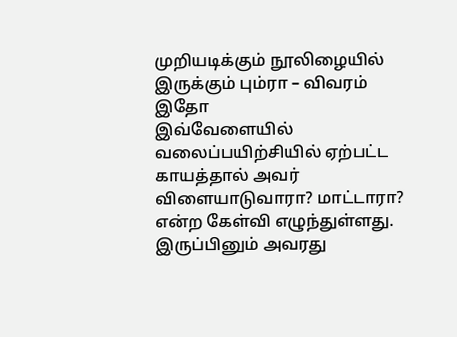முறியடிக்கும் நூலிழையில் இருக்கும் பும்ரா – விவரம் இதோ
இவ்வேளையில் வலைப்பயிற்சியில் ஏற்பட்ட காயத்தால் அவர் விளையாடுவாரா? மாட்டாரா? என்ற கேள்வி எழுந்துள்ளது. இருப்பினும் அவரது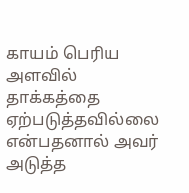காயம் பெரிய அளவில் தாக்கத்தை ஏற்படுத்தவில்லை என்பதனால் அவர் அடுத்த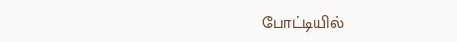போட்டியில்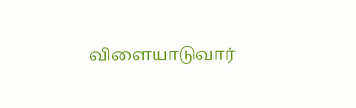விளையாடுவார்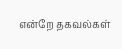என்றே தகவல்கள்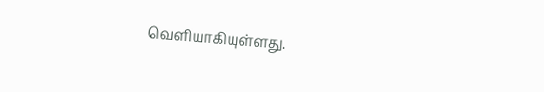வெளியாகியுள்ளது.